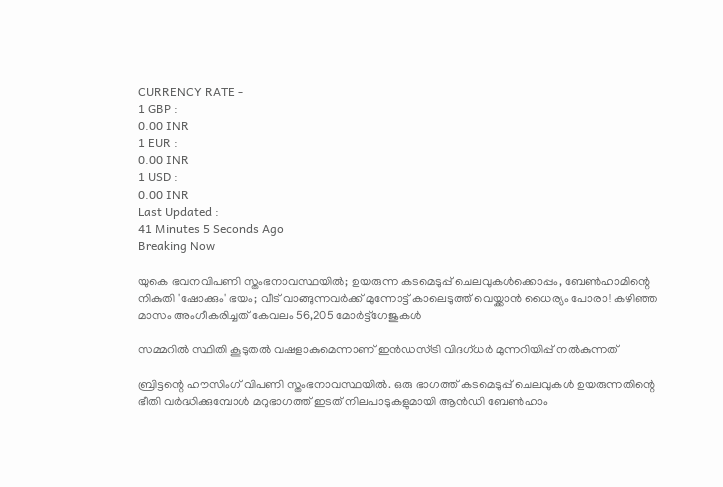CURRENCY RATE -
1 GBP :
0.00 INR
1 EUR :
0.00 INR
1 USD :
0.00 INR
Last Updated :
41 Minutes 5 Seconds Ago
Breaking Now

യുകെ ഭവനവിപണി സ്തംഭനാവസ്ഥയില്‍; ഉയരുന്ന കടമെടുപ്പ് ചെലവുകള്‍ക്കൊപ്പം, ബേണ്‍ഹാമിന്റെ നികുതി 'ഷോക്കും' ഭയം; വീട് വാങ്ങുന്നവര്‍ക്ക് മുന്നോട്ട് കാലെടുത്ത് വെയ്ക്കാന്‍ ധൈര്യം പോരാ! കഴിഞ്ഞ മാസം അംഗീകരിച്ചത് കേവലം 56,205 മോര്‍ട്ട്‌ഗേജുകള്‍

സമ്മറില്‍ സ്ഥിതി കൂടുതല്‍ വഷളാകുമെന്നാണ് ഇന്‍ഡസ്ട്രി വിദഗ്ധര്‍ മുന്നറിയിപ്പ് നല്‍കുന്നത്

ബ്രിട്ടന്റെ ഹൗസിംഗ് വിപണി സ്തംഭനാവസ്ഥയില്‍. ഒരു ഭാഗത്ത് കടമെടുപ്പ് ചെലവുകള്‍ ഉയരുന്നതിന്റെ ഭീതി വര്‍ദ്ധിക്കുമ്പോള്‍ മറുഭാഗത്ത് ഇടത് നിലപാടുകളുമായി ആന്‍ഡി ബേണ്‍ഹാം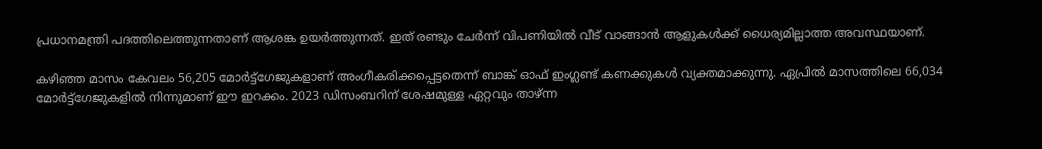പ്രധാനമന്ത്രി പദത്തിലെത്തുന്നതാണ് ആശങ്ക ഉയര്‍ത്തുന്നത്. ഇത് രണ്ടും ചേര്‍ന്ന് വിപണിയില്‍ വീട് വാങ്ങാന്‍ ആളുകള്‍ക്ക് ധൈര്യമില്ലാത്ത അവസ്ഥയാണ്.

കഴിഞ്ഞ മാസം കേവലം 56,205 മോര്‍ട്ട്‌ഗേജുകളാണ് അംഗീകരിക്കപ്പെട്ടതെന്ന് ബാങ്ക് ഓഫ് ഇംഗ്ലണ്ട് കണക്കുകള്‍ വ്യക്തമാക്കുന്നു. ഏപ്രില്‍ മാസത്തിലെ 66,034 മോര്‍ട്ട്‌ഗേജുകളില്‍ നിന്നുമാണ് ഈ ഇറക്കം. 2023 ഡിസംബറിന് ശേഷമുള്ള ഏറ്റവും താഴ്ന്ന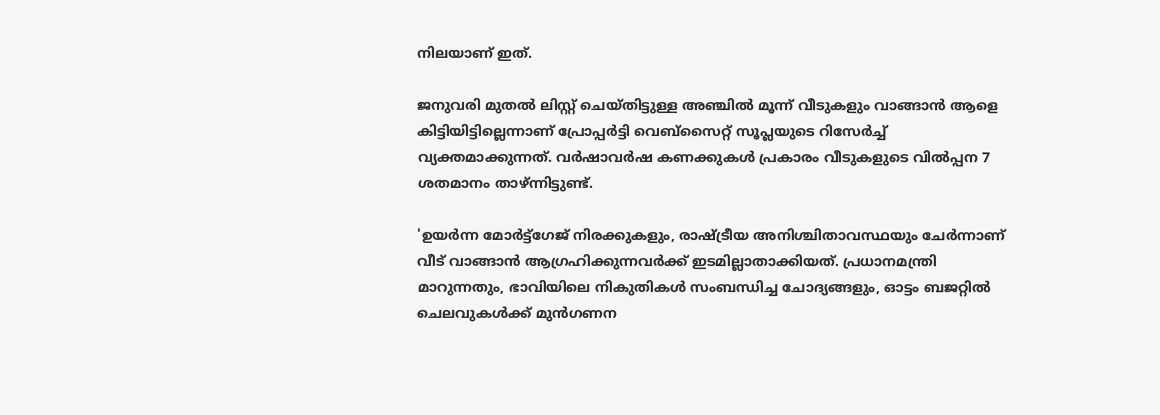നിലയാണ് ഇത്.

ജനുവരി മുതല്‍ ലിസ്റ്റ് ചെയ്തിട്ടുള്ള അഞ്ചില്‍ മൂന്ന് വീടുകളും വാങ്ങാന്‍ ആളെ കിട്ടിയിട്ടില്ലെന്നാണ് പ്രോപ്പര്‍ട്ടി വെബ്‌സൈറ്റ് സൂപ്ലയുടെ റിസേര്‍ച്ച് വ്യക്തമാക്കുന്നത്. വര്‍ഷാവര്‍ഷ കണക്കുകള്‍ പ്രകാരം വീടുകളുടെ വില്‍പ്പന 7 ശതമാനം താഴ്ന്നിട്ടുണ്ട്.

'ഉയര്‍ന്ന മോര്‍ട്ട്‌ഗേജ് നിരക്കുകളും, രാഷ്ട്രീയ അനിശ്ചിതാവസ്ഥയും ചേര്‍ന്നാണ് വീട് വാങ്ങാന്‍ ആഗ്രഹിക്കുന്നവര്‍ക്ക് ഇടമില്ലാതാക്കിയത്. പ്രധാനമന്ത്രി മാറുന്നതും, ഭാവിയിലെ നികുതികള്‍ സംബന്ധിച്ച ചോദ്യങ്ങളും, ഓട്ടം ബജറ്റില്‍ ചെലവുകള്‍ക്ക് മുന്‍ഗണന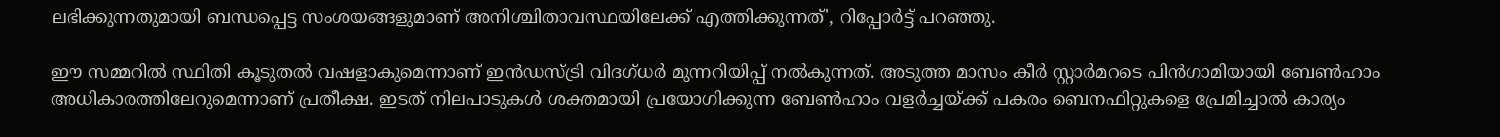ലഭിക്കുന്നതുമായി ബന്ധപ്പെട്ട സംശയങ്ങളുമാണ് അനിശ്ചിതാവസ്ഥയിലേക്ക് എത്തിക്കുന്നത്', റിപ്പോര്‍ട്ട് പറഞ്ഞു.

ഈ സമ്മറില്‍ സ്ഥിതി കൂടുതല്‍ വഷളാകുമെന്നാണ് ഇന്‍ഡസ്ട്രി വിദഗ്ധര്‍ മുന്നറിയിപ്പ് നല്‍കുന്നത്. അടുത്ത മാസം കീര്‍ സ്റ്റാര്‍മറടെ പിന്‍ഗാമിയായി ബേണ്‍ഹാം അധികാരത്തിലേറുമെന്നാണ് പ്രതീക്ഷ. ഇടത് നിലപാടുകള്‍ ശക്തമായി പ്രയോഗിക്കുന്ന ബേണ്‍ഹാം വളര്‍ച്ചയ്ക്ക് പകരം ബെനഫിറ്റുകളെ പ്രേമിച്ചാല്‍ കാര്യം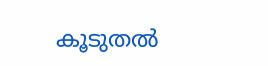കൂടുതല്‍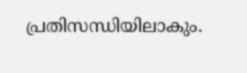പ്രതിസന്ധിയിലാകും.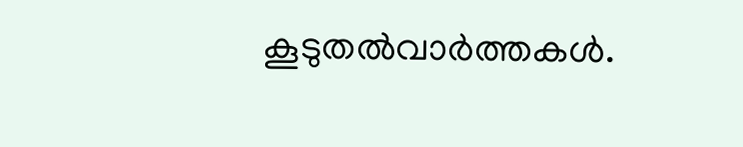കൂടുതല്‍വാര്‍ത്തകള്‍.